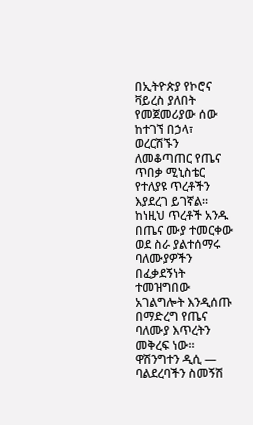በኢትዮጵያ የኮሮና ቫይረስ ያለበት የመጀመሪያው ሰው ከተገኘ በኃላ፣ ወረርሽኙን ለመቆጣጠር የጤና ጥበቃ ሚኒስቴር የተለያዩ ጥረቶችን እያደረገ ይገኛል። ከነዚህ ጥረቶች አንዱ በጤና ሙያ ተመርቀው ወደ ስራ ያልተሰማሩ ባለሙያዎችን በፈቃደኝነት ተመዝግበው አገልግሎት እንዲሰጡ በማድረግ የጤና ባለሙያ እጥረትን መቅረፍ ነው።
ዋሽንግተን ዲሲ —
ባልደረባችን ስመኝሽ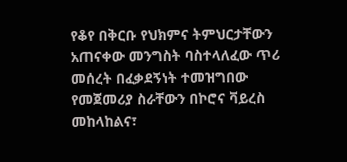የቆየ በቅርቡ የህክምና ትምህርታቸውን አጠናቀው መንግስት ባስተላለፈው ጥሪ መሰረት በፈቃደኝነት ተመዝግበው የመጀመሪያ ስራቸውን በኮሮና ቫይረስ መከላከልና፣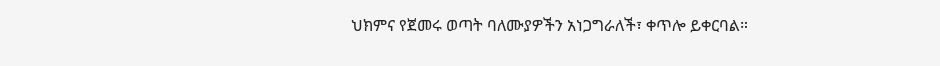ህክምና የጀመሩ ወጣት ባለሙያዎችን አነጋግራለች፣ ቀጥሎ ይቀርባል።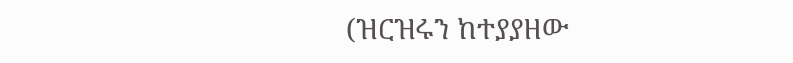(ዝርዝሩን ከተያያዘው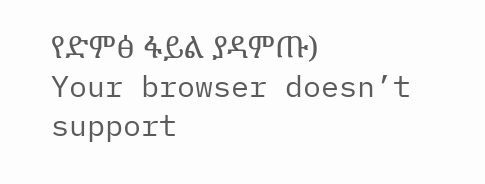የድምፅ ፋይል ያዳምጡ)
Your browser doesn’t support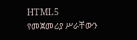HTML5
የመጀመሪያ ሥራቸውን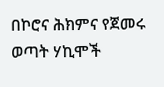በኮሮና ሕክምና የጀመሩ ወጣት ሃኪሞች